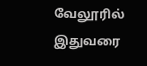வேலூரில் இதுவரை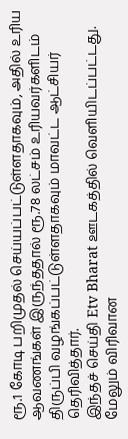ரூ.1 கோடி பறிமுதல் செய்யப்பட்டுள்ளதாகவும், அதில் உரிய ஆவணங்கள் இருந்ததால் ரூ.78 லட்சம் உரியவர்களிடம் திருப்பி வழங்கப்பட்டுள்ளதாகவும் மாவட்ட ஆட்சியர் தெரிவித்தார்.
இந்தச் செய்தி Etv Bharat ஊடகத்தில் வெளியிடப்பட்டது. மேலும் விரிவான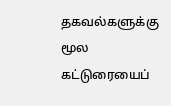தகவல்களுக்கு மூல கட்டுரையைப்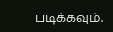படிக்கவும்.